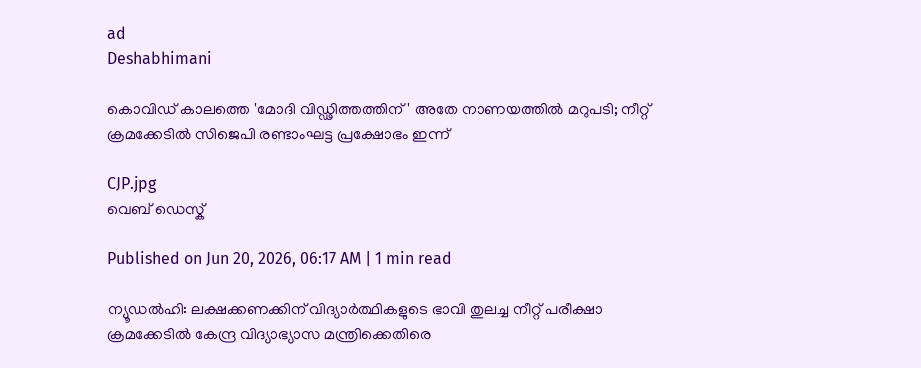ad
Deshabhimani

കൊവിഡ് കാലത്തെ 'മോദി വിഡ്ഢിത്തത്തിന്' അതേ നാണയത്തിൽ മറുപടി; നീറ്റ് ക്രമക്കേടിൽ സിജെപി രണ്ടാംഘട്ട പ്രക്ഷോഭം ഇന്ന്

CJP.jpg
വെബ് ഡെസ്ക്

Published on Jun 20, 2026, 06:17 AM | 1 min read

ന്യൂഡൽഹി: ലക്ഷക്കണക്കിന് വിദ്യാർത്ഥികളുടെ ഭാവി തുലച്ച നീറ്റ് പരീക്ഷാ ക്രമക്കേടിൽ കേന്ദ്ര വിദ്യാഭ്യാസ മന്ത്രിക്കെതിരെ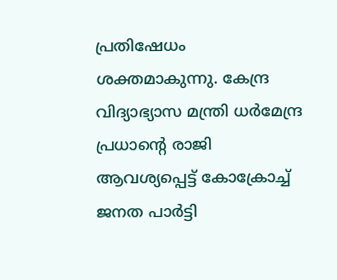പ്രതിഷേധം ശക്തമാകുന്നു. കേന്ദ്ര വിദ്യാഭ്യാസ മന്ത്രി ധർമേന്ദ്ര പ്രധാന്റെ രാജി ആവശ്യപ്പെട്ട് കോക്രോച്ച് ജനത പാർട്ടി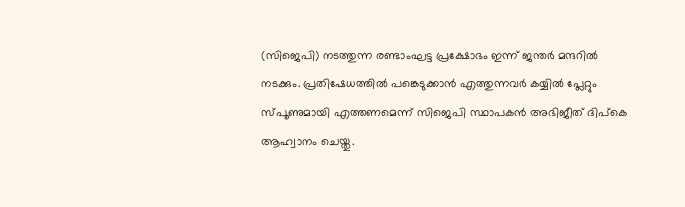(സിജെപി) നടത്തുന്ന രണ്ടാംഘട്ട പ്രക്ഷോഭം ഇന്ന് ജന്തർ മന്ദറിൽ നടക്കും. പ്രതിഷേധത്തിൽ പങ്കെടുക്കാൻ എത്തുന്നവർ കയ്യിൽ പ്ലേറ്റും സ്പൂണുമായി എത്തണമെന്ന് സിജെപി സ്ഥാപകൻ അഭിജീത് ദിപ്കെ ആഹ്വാനം ചെയ്തു.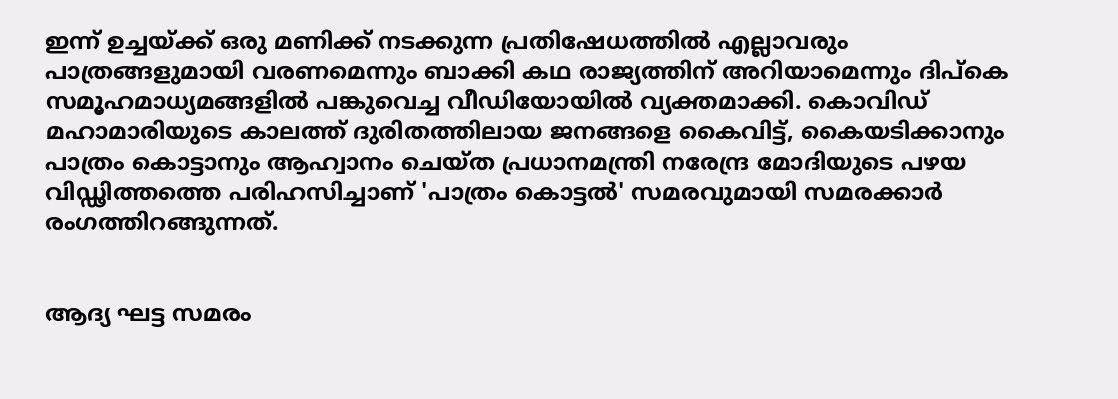ഇന്ന് ഉച്ചയ്ക്ക് ഒരു മണിക്ക് നടക്കുന്ന പ്രതിഷേധത്തിൽ എല്ലാവരും പാത്രങ്ങളുമായി വരണമെന്നും ബാക്കി കഥ രാജ്യത്തിന് അറിയാമെന്നും ദിപ്കെ സമൂഹമാധ്യമങ്ങളിൽ പങ്കുവെച്ച വീഡിയോയിൽ വ്യക്തമാക്കി. കൊവിഡ് മഹാമാരിയുടെ കാലത്ത് ദുരിതത്തിലായ ജനങ്ങളെ കൈവിട്ട്, കൈയടിക്കാനും പാത്രം കൊട്ടാനും ആഹ്വാനം ചെയ്ത പ്രധാനമന്ത്രി നരേന്ദ്ര മോദിയുടെ പഴയ വിഡ്ഢിത്തത്തെ പരിഹസിച്ചാണ് 'പാത്രം കൊട്ടൽ' സമരവുമായി സമരക്കാർ രംഗത്തിറങ്ങുന്നത്.


ആദ്യ ഘട്ട സമരം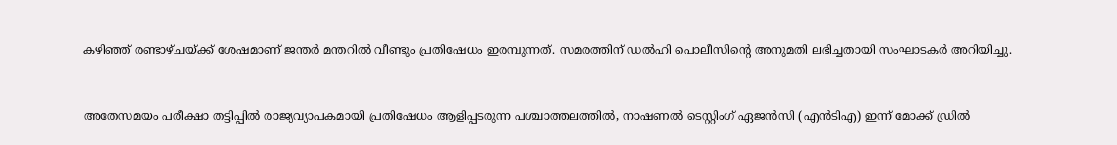കഴിഞ്ഞ് രണ്ടാഴ്ചയ്ക്ക് ശേഷമാണ് ജന്തർ മന്തറിൽ വീണ്ടും പ്രതിഷേധം ഇരമ്പുന്നത്. സമരത്തിന് ഡൽഹി പൊലീസിന്റെ അനുമതി ലഭിച്ചതായി സംഘാടകർ അറിയിച്ചു.


അതേസമയം പരീക്ഷാ തട്ടിപ്പിൽ രാജ്യവ്യാപകമായി പ്രതിഷേധം ആളിപ്പടരുന്ന പശ്ചാത്തലത്തിൽ, നാഷണൽ ടെസ്റ്റിംഗ് ഏജൻസി (എൻടിഎ) ഇന്ന് മോക്ക് ഡ്രിൽ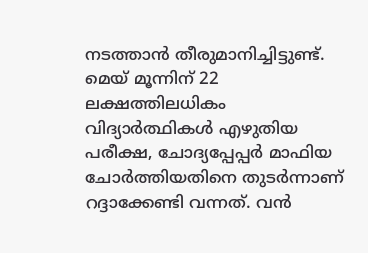നടത്താൻ തീരുമാനിച്ചിട്ടുണ്ട്. മെയ് മൂന്നിന് 22 ലക്ഷത്തിലധികം വിദ്യാർത്ഥികൾ എഴുതിയ പരീക്ഷ, ചോദ്യപ്പേപ്പർ മാഫിയ ചോർത്തിയതിനെ തുടർന്നാണ് റദ്ദാക്കേണ്ടി വന്നത്. വൻ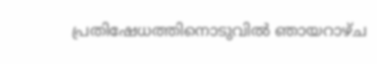പ്രതിഷേധത്തിനൊടുവിൽ ഞായറാഴ്ച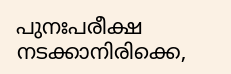പുനഃപരീക്ഷ നടക്കാനിരിക്കെ,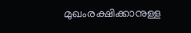മുഖംരക്ഷിക്കാനുള്ള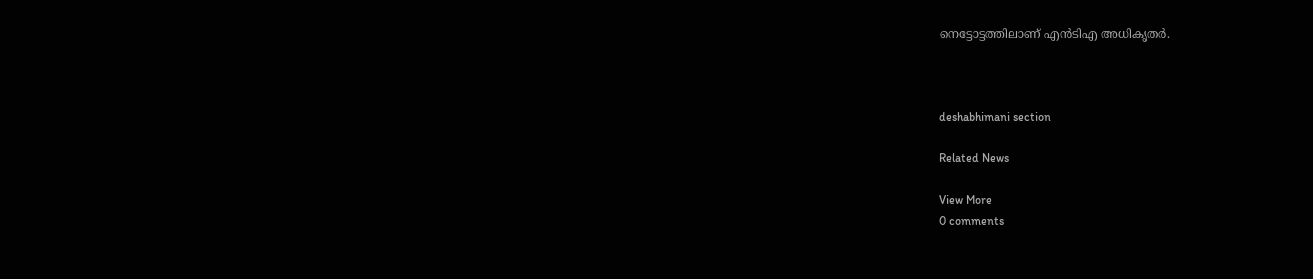നെട്ടോട്ടത്തിലാണ് എൻടിഎ അധികൃതർ.



deshabhimani section

Related News

View More
0 comments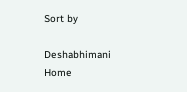Sort by

Deshabhimani
Home